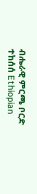ብሔራዊ ምርጫ ቦርድ ተከሰሰ Ethiopian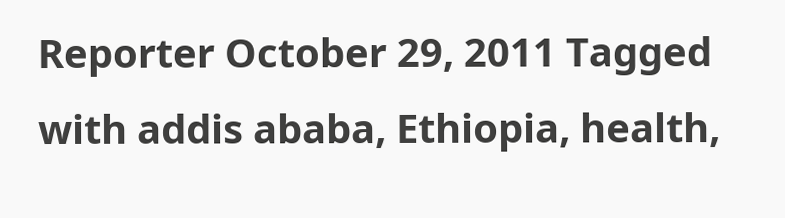Reporter October 29, 2011 Tagged with addis ababa, Ethiopia, health,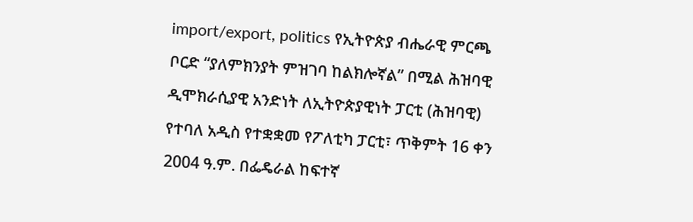import/export, politics የኢትዮጵያ ብሔራዊ ምርጫ ቦርድ “ያለምክንያት ምዝገባ ከልክሎኛል” በሚል ሕዝባዊ ዲሞክራሲያዊ አንድነት ለኢትዮጵያዊነት ፓርቲ (ሕዝባዊ) የተባለ አዲስ የተቋቋመ የፖለቲካ ፓርቲ፣ ጥቅምት 16 ቀን 2004 ዓ.ም. በፌዴራል ከፍተኛ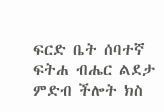ፍርድ ቤት ሰባተኛ ፍትሐ ብሔር ልደታ ምድብ ችሎት ክስ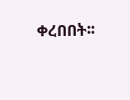ቀረበበት፡፡